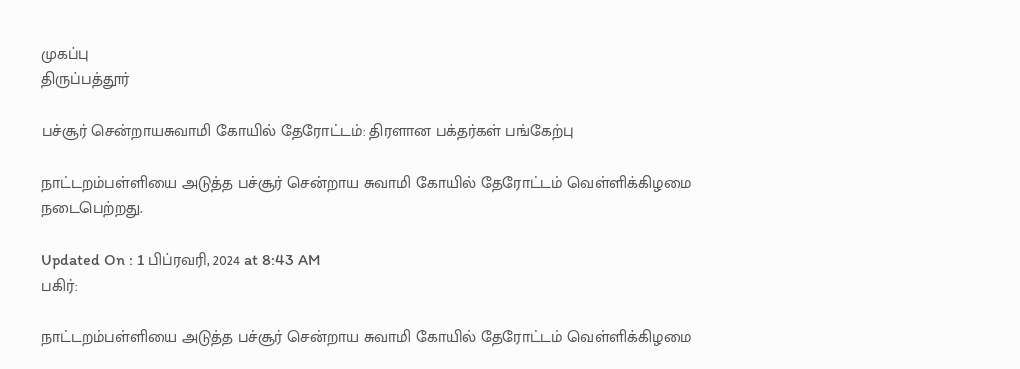முகப்பு
திருப்பத்தூர்

பச்சூர் சென்றாயசுவாமி கோயில் தேரோட்டம்: திரளான பக்தர்கள் பங்கேற்பு

நாட்டறம்பள்ளியை அடுத்த பச்சூர் சென்றாய சுவாமி கோயில் தேரோட்டம் வெள்ளிக்கிழமை நடைபெற்றது.

Updated On : 1 பிப்ரவரி, 2024 at 8:43 AM
பகிர்:

நாட்டறம்பள்ளியை அடுத்த பச்சூர் சென்றாய சுவாமி கோயில் தேரோட்டம் வெள்ளிக்கிழமை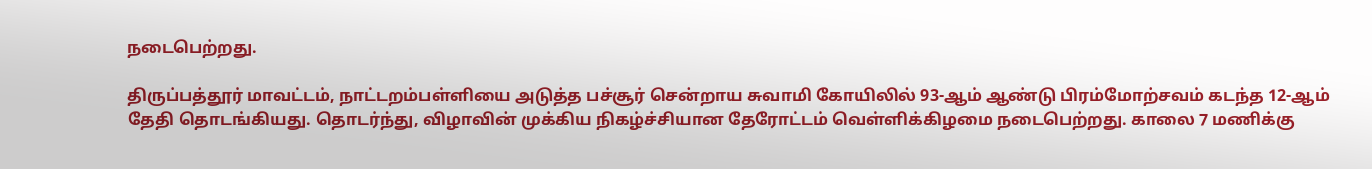நடைபெற்றது.

திருப்பத்தூர் மாவட்டம், நாட்டறம்பள்ளியை அடுத்த பச்சூர் சென்றாய சுவாமி கோயிலில் 93-ஆம் ஆண்டு பிரம்மோற்சவம் கடந்த 12-ஆம் தேதி தொடங்கியது. தொடர்ந்து, விழாவின் முக்கிய நிகழ்ச்சியான தேரோட்டம் வெள்ளிக்கிழமை நடைபெற்றது. காலை 7 மணிக்கு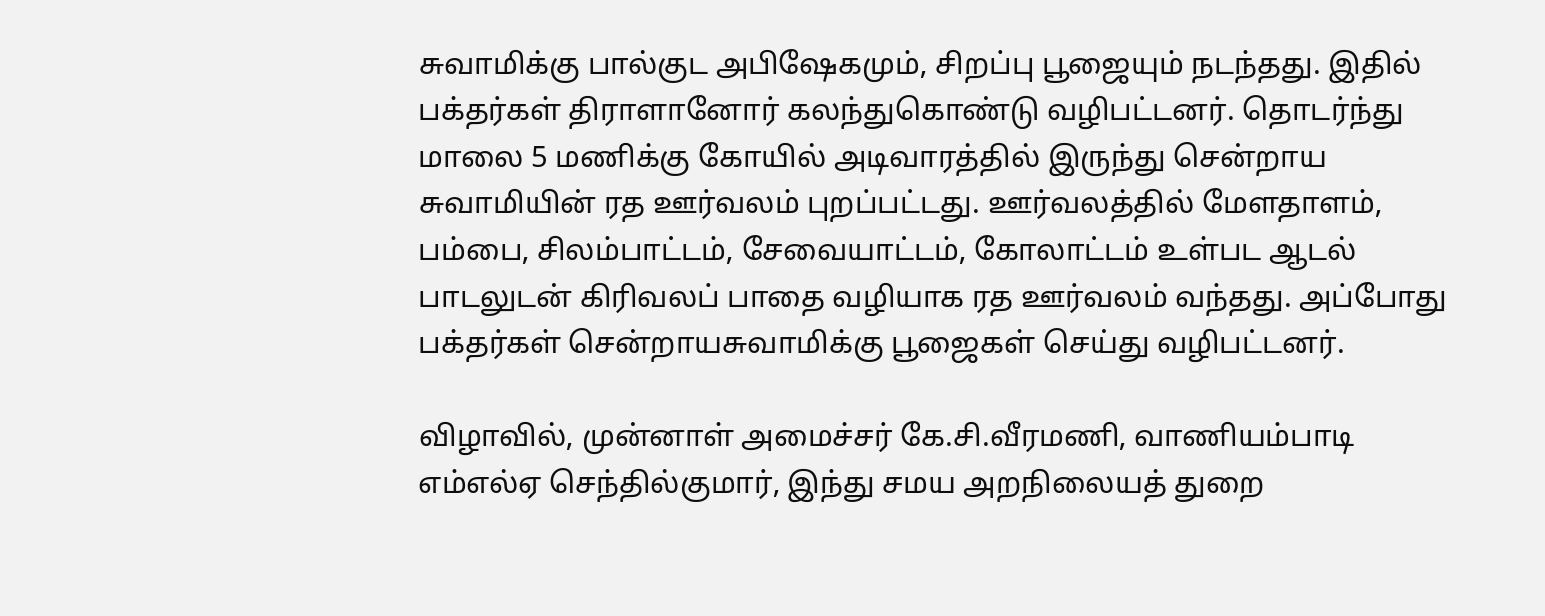சுவாமிக்கு பால்குட அபிஷேகமும், சிறப்பு பூஜையும் நடந்தது. இதில் பக்தர்கள் திராளானோர் கலந்துகொண்டு வழிபட்டனர். தொடர்ந்து மாலை 5 மணிக்கு கோயில் அடிவாரத்தில் இருந்து சென்றாய சுவாமியின் ரத ஊர்வலம் புறப்பட்டது. ஊர்வலத்தில் மேளதாளம், பம்பை, சிலம்பாட்டம், சேவையாட்டம், கோலாட்டம் உள்பட ஆடல் பாடலுடன் கிரிவலப் பாதை வழியாக ரத ஊர்வலம் வந்தது. அப்போது பக்தர்கள் சென்றாயசுவாமிக்கு பூஜைகள் செய்து வழிபட்டனர்.

விழாவில், முன்னாள் அமைச்சர் கே.சி.வீரமணி, வாணியம்பாடி எம்எல்ஏ செந்தில்குமார், இந்து சமய அறநிலையத் துறை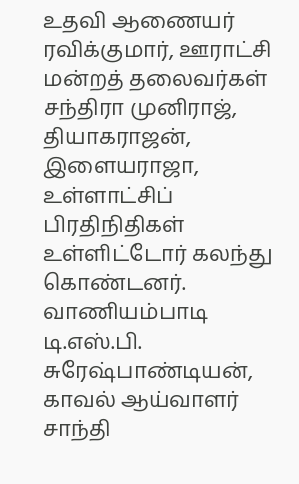உதவி ஆணையர் ரவிக்குமார், ஊராட்சி மன்றத் தலைவர்கள் சந்திரா முனிராஜ், தியாகராஜன், இளையராஜா, உள்ளாட்சிப் பிரதிநிதிகள் உள்ளிட்டோர் கலந்து கொண்டனர். வாணியம்பாடி டி.எஸ்.பி. சுரேஷ்பாண்டியன், காவல் ஆய்வாளர் சாந்தி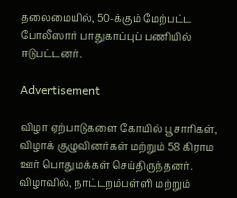தலைமையில், 50-க்கும் மேற்பட்ட போலீஸார் பாதுகாப்புப் பணியில் ஈடுபட்டனர்.

Advertisement

விழா ஏற்பாடுகளை கோயில் பூசாரிகள், விழாக் குழுவினர்கள் மற்றும் 58 கிராம ஊர் பொதுமக்கள் செய்திருந்தனர். விழாவில், நாட்டறம்பள்ளி மற்றும்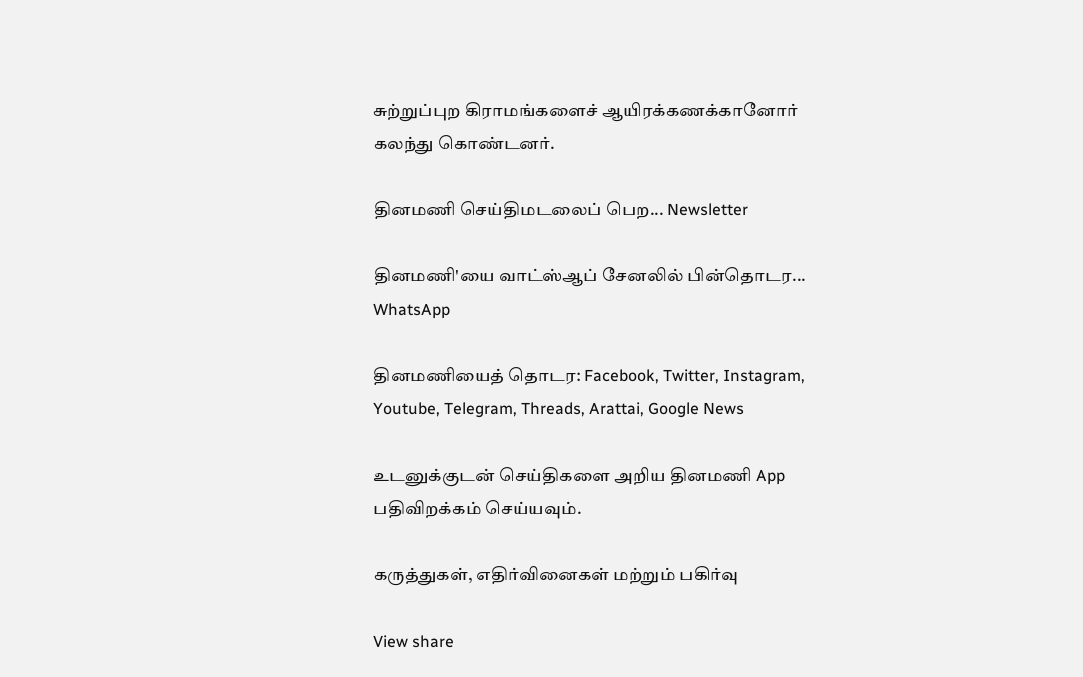சுற்றுப்புற கிராமங்களைச் ஆயிரக்கணக்கானோர் கலந்து கொண்டனர்.

தினமணி செய்திமடலைப் பெற... Newsletter

தினமணி'யை வாட்ஸ்ஆப் சேனலில் பின்தொடர... WhatsApp

தினமணியைத் தொடர: Facebook, Twitter, Instagram, Youtube, Telegram, Threads, Arattai, Google News

உடனுக்குடன் செய்திகளை அறிய தினமணி App பதிவிறக்கம் செய்யவும்.

கருத்துகள், எதிர்வினைகள் மற்றும் பகிர்வு

View share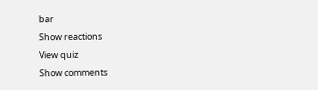bar
Show reactions
View quiz
Show comments